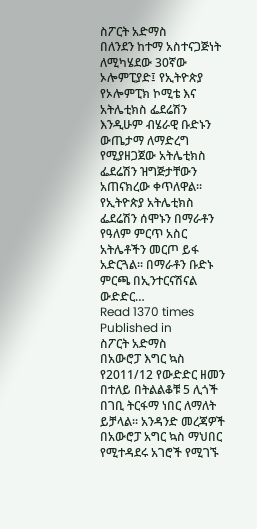ስፖርት አድማስ
በለንደን ከተማ አስተናጋጅነት ለሚካሄደው 30ኛው ኦሎምፒያድ፤ የኢትዮጵያ የኦሎምፒክ ኮሚቴ እና አትሌቲክስ ፌደሬሽን እንዲሁም ብሄራዊ ቡድኑን ውጤታማ ለማድረግ የሚያዘጋጀው አትሌቲክስ ፌደሬሽን ዝግጅታቸውን አጠናክረው ቀጥለዋል፡፡ የኢትዮጵያ አትሌቲክስ ፌደሬሽን ሰሞኑን በማራቶን የዓለም ምርጥ አስር አትሌቶችን መርጦ ይፋ አድርጓል፡፡ በማራቶን ቡድኑ ምርጫ በኢንተርናሽናል ውድድር…
Read 1370 times
Published in
ስፖርት አድማስ
በአውሮፓ እግር ኳስ የ2011/12 የውድድር ዘመን በተለይ በትልልቆቹ 5 ሊጎች በገቢ ትርፋማ ነበር ለማለት ይቻላል፡፡ አንዳንድ መረጃዎች በአውሮፓ አግር ኳስ ማህበር የሚተዳደሩ አገሮች የሚገኙ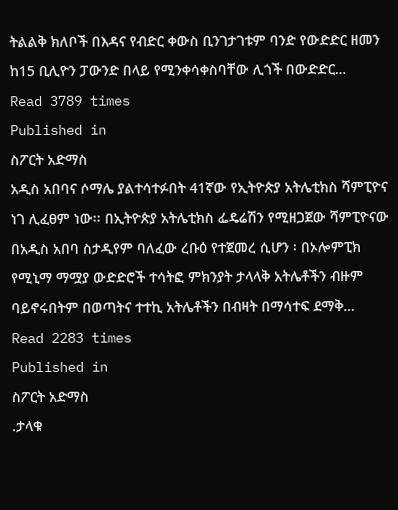ትልልቅ ክለቦች በእዳና የብድር ቀውስ ቢንገታገቱም ባንድ የውድድር ዘመን ከ15 ቢሊዮን ፓውንድ በላይ የሚንቀሳቀስባቸው ሊጎች በውድድር…
Read 3789 times
Published in
ስፖርት አድማስ
አዲስ አበባና ሶማሌ ያልተሳተፉበት 41ኛው የኢትዮጵያ አትሌቲክስ ሻምፒዮና ነገ ሊፈፀም ነው፡፡ በኢትዮጵያ አትሌቲክስ ፌዴሬሽን የሚዘጋጀው ሻምፒዮናው በአዲስ አበባ ስታዲየም ባለፈው ረቡዕ የተጀመረ ሲሆን ፡ በኦሎምፒክ የሚኒማ ማሟያ ውድድሮች ተሳትፎ ምክንያት ታላላቅ አትሌቶችን ብዙም ባይኖሩበትም በወጣትና ተተኪ አትሌቶችን በብዛት በማሳተፍ ደማቅ…
Read 2283 times
Published in
ስፖርት አድማስ
.ታላቁ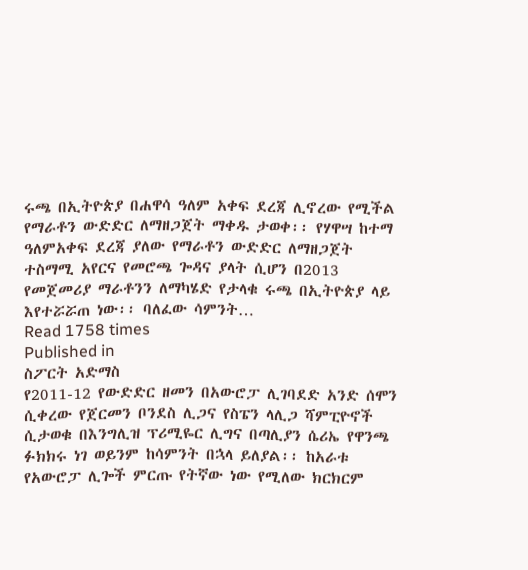ሩጫ በኢትዮጵያ በሐዋሳ ዓለም አቀፍ ደረጃ ሊኖረው የሚችል የማራቶን ውድድር ለማዘጋጀት ማቀዱ ታወቀ፡፡ የሃዋሣ ከተማ ዓለምአቀፍ ደረጃ ያለው የማራቶን ውድድር ለማዘጋጀት ተስማሚ አየርና የመሮጫ ጐዳና ያላት ሲሆን በ2013 የመጀመሪያ ማራቶንን ለማካሄድ የታላቁ ሩጫ በኢትዮጵያ ላይ እየተሯሯጠ ነው፡፡ ባለፈው ሳምንት…
Read 1758 times
Published in
ስፖርት አድማስ
የ2011-12 የውድድር ዘመን በአውሮፓ ሊገባደድ አንድ ሰሞን ሲቀረው የጀርመን ቦንደስ ሊጋና የስፔን ላሊጋ ሻምፒዮኖች ሲታወቁ በእንግሊዝ ፕሪሚዬር ሊግና በጣሊያን ሴሪኤ የዋንጫ ፉክክሩ ነገ ወይንም ከሳምንት በኋላ ይለያል፡፡ ከአራቱ የአውሮፓ ሊጐች ምርጡ የትኛው ነው የሚለው ክርክርም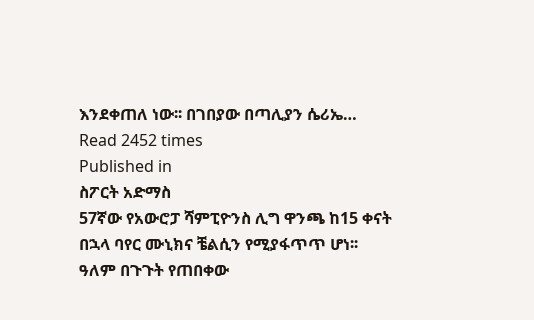እንደቀጠለ ነው፡፡ በገበያው በጣሊያን ሴሪኤ…
Read 2452 times
Published in
ስፖርት አድማስ
57ኛው የአውሮፓ ሻምፒዮንስ ሊግ ዋንጫ ከ15 ቀናት በኋላ ባየር ሙኒክና ቼልሲን የሚያፋጥጥ ሆነ፡፡ ዓለም በጉጉት የጠበቀው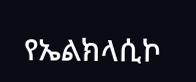የኤልክላሲኮ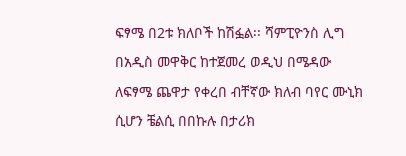ፍፃሜ በ2ቱ ክለቦች ከሽፏል፡፡ ሻምፒዮንስ ሊግ በአዲስ መዋቅር ከተጀመረ ወዲህ በሜዳው ለፍፃሜ ጨዋታ የቀረበ ብቸኛው ክለብ ባየር ሙኒክ ሲሆን ቼልሲ በበኩሉ በታሪክ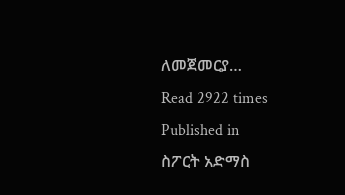ለመጀመርያ…
Read 2922 times
Published in
ስፖርት አድማስ